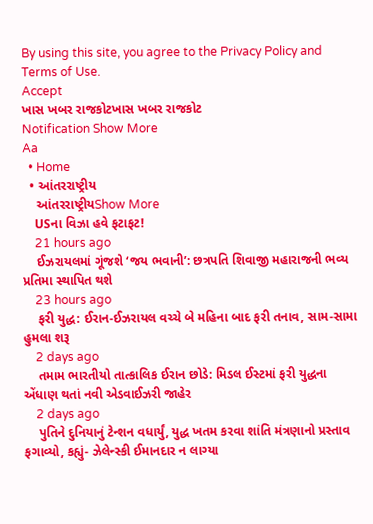By using this site, you agree to the Privacy Policy and Terms of Use.
Accept
ખાસ ખબર રાજકોટખાસ ખબર રાજકોટ
Notification Show More
Aa
  • Home
  • આંતરરાષ્ટ્રીય
    આંતરરાષ્ટ્રીયShow More
    USના વિઝા હવે ફટાફટ!
    21 hours ago
    ઈઝરાયલમાં ગૂંજશે ‘જય ભવાની’: છત્રપતિ શિવાજી મહારાજની ભવ્ય પ્રતિમા સ્થાપિત થશે
    23 hours ago
    ફરી યુદ્ધ: ઈરાન-ઈઝરાયલ વચ્ચે બે મહિના બાદ ફરી તનાવ, સામ-સામા હુમલા શરૂ
    2 days ago
    તમામ ભારતીયો તાત્કાલિક ઈરાન છોડે: મિડલ ઈસ્ટમાં ફરી યુદ્ધના એંધાણ થતાં નવી એડવાઈઝરી જાહેર
    2 days ago
    પુતિને દુનિયાનું ટેન્શન વધાર્યું, યુદ્ધ ખતમ કરવા શાંતિ મંત્રણાનો પ્રસ્તાવ ફગાવ્યો, કહ્યું- ઝેલેન્સ્કી ઈમાનદાર ન લાગ્યા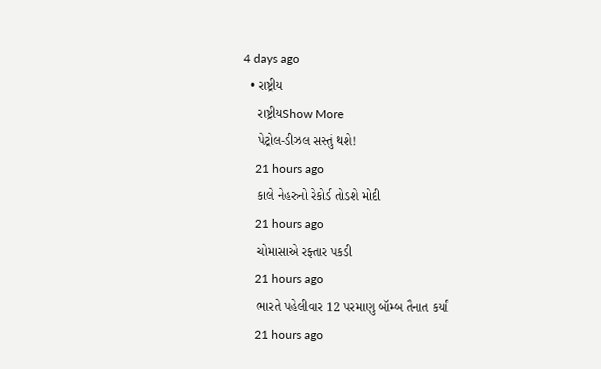4 days ago
  • રાષ્ટ્રીય
    રાષ્ટ્રીયShow More
    પેટ્રોલ-ડીઝલ સસ્તું થશે!
    21 hours ago
    કાલે નેહરુનો રેકોર્ડ તોડશે મોદી
    21 hours ago
    ચોમાસાએ રફ્તાર પકડી
    21 hours ago
    ભારતે પહેલીવાર 12 પરમાણુ બૉમ્બ તૈનાત કર્યાં
    21 hours ago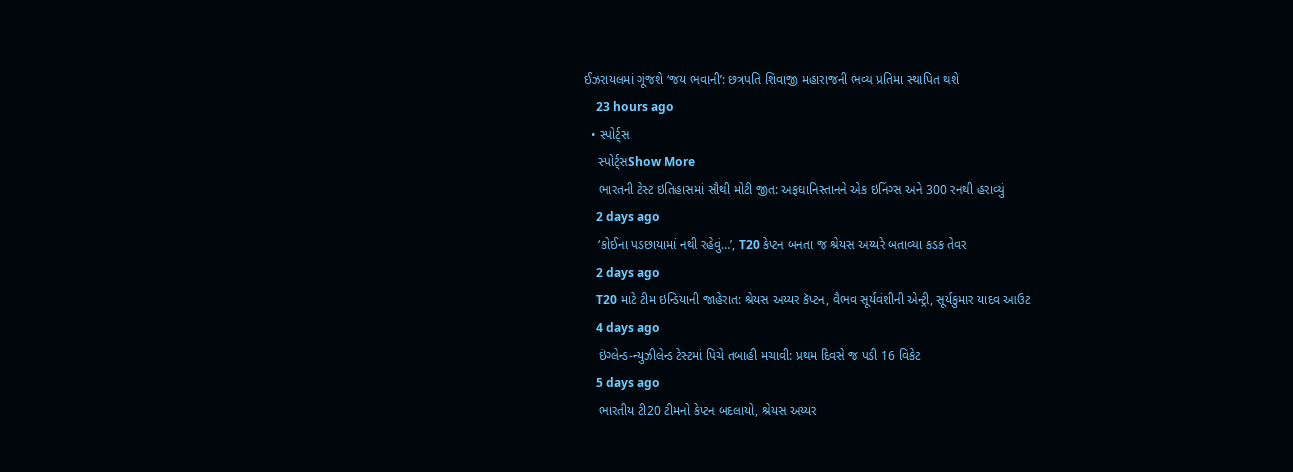ઈઝરાયલમાં ગૂંજશે ‘જય ભવાની’: છત્રપતિ શિવાજી મહારાજની ભવ્ય પ્રતિમા સ્થાપિત થશે
    23 hours ago
  • સ્પોર્ટ્સ
    સ્પોર્ટ્સShow More
    ભારતની ટેસ્ટ ઇતિહાસમાં સૌથી મોટી જીત: અફઘાનિસ્તાનને એક ઇનિંગ્સ અને 300 રનથી હરાવ્યું
    2 days ago
    ‘કોઈના પડછાયામાં નથી રહેવું…’, T20 કેપ્ટન બનતા જ શ્રેયસ અય્યરે બતાવ્યા કડક તેવર
    2 days ago
    T20 માટે ટીમ ઇન્ડિયાની જાહેરાત: શ્રેયસ અય્યર કૅપ્ટન, વૈભવ સૂર્યવંશીની એન્ટ્રી, સૂર્યકુમાર યાદવ આઉટ
    4 days ago
    ઇંગ્લેન્ડ-ન્યુઝીલેન્ડ ટેસ્ટમાં પિચે તબાહી મચાવી: પ્રથમ દિવસે જ પડી 16 વિકેટ
    5 days ago
    ભારતીય ટી20 ટીમનો કેપ્ટન બદલાયો, શ્રેયસ અય્યર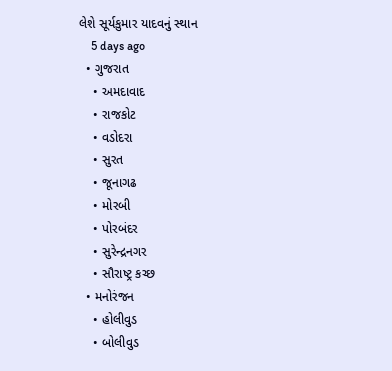લેશે સૂર્યકુમાર યાદવનું સ્થાન
    5 days ago
  • ગુજરાત
    • અમદાવાદ
    • રાજકોટ
    • વડોદરા
    • સુરત
    • જૂનાગઢ
    • મોરબી
    • પોરબંદર
    • સુરેન્દ્રનગર
    • સૌરાષ્ટ્ર કચ્છ
  • મનોરંજન
    • હોલીવુડ
    • બોલીવુડ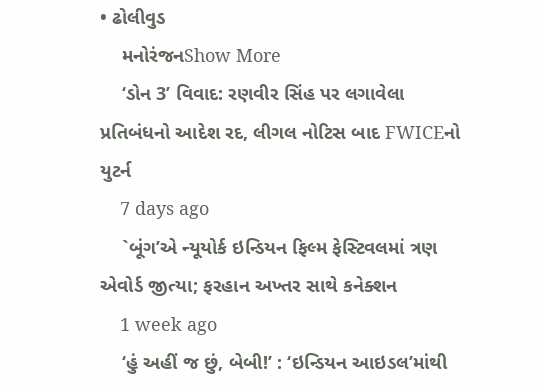• ઢોલીવુડ
    મનોરંજનShow More
    ‘ડોન 3’ વિવાદ: રણવીર સિંહ પર લગાવેલા પ્રતિબંધનો આદેશ રદ, લીગલ નોટિસ બાદ FWICEનો યુટર્ન
    7 days ago
    `બૂંગ’એ ન્યૂયોર્ક ઇન્ડિયન ફિલ્મ ફેસ્ટિવલમાં ત્રણ એવોર્ડ જીત્યા; ફરહાન અખ્તર સાથે કનેક્શન
    1 week ago
    ‘હું અહીં જ છું, બેબી!’ : ‘ઇન્ડિયન આઇડલ’માંથી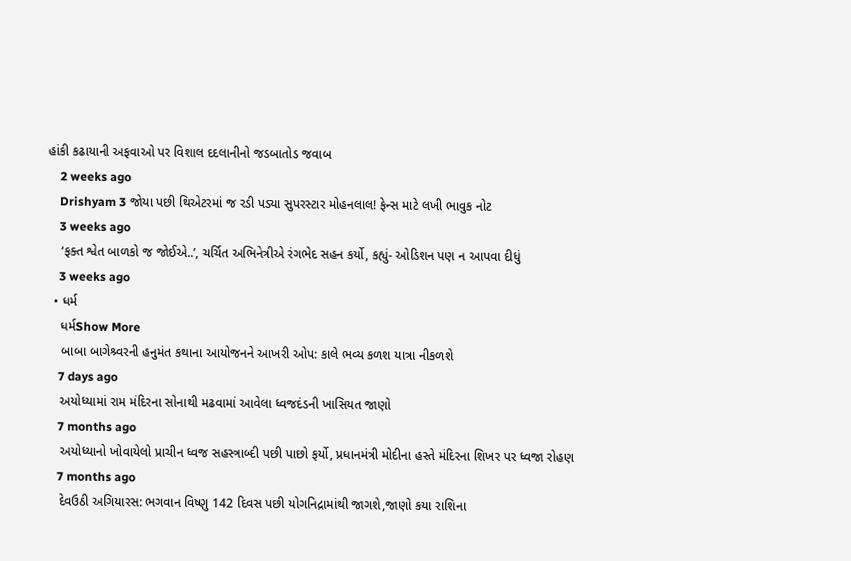હાંકી કઢાયાની અફવાઓ પર વિશાલ દદલાનીનો જડબાતોડ જવાબ
    2 weeks ago
    Drishyam 3 જોયા પછી થિએટરમાં જ રડી પડ્યા સુપરસ્ટાર મોહનલાલ! ફેન્સ માટે લખી ભાવુક નોટ
    3 weeks ago
    ‘ફક્ત શ્વેત બાળકો જ જોઈએ..’, ચર્ચિત અભિનેત્રીએ રંગભેદ સહન કર્યો, કહ્યું- ઓડિશન પણ ન આપવા દીધું
    3 weeks ago
  • ધર્મ
    ધર્મShow More
    બાબા બાગેશ્ર્વરની હનુમંત કથાના આયોજનને આખરી ઓપ: કાલે ભવ્ય કળશ યાત્રા નીકળશે
    7 days ago
    અયોધ્યામાં રામ મંદિરના સોનાથી મઢવામાં આવેલા ધ્વજદંડની ખાસિયત જાણો
    7 months ago
    અયોધ્યાનો ખોવાયેલો પ્રાચીન ધ્વજ સહસ્ત્રાબ્દી પછી પાછો ફર્યો, પ્રધાનમંત્રી મોદીના હસ્તે મંદિરના શિખર પર ધ્વજા રોહણ
    7 months ago
    દેવઉઠી અગિયારસ: ભગવાન વિષ્ણુ 142 દિવસ પછી યોગનિદ્રામાંથી જાગશે,જાણો કયા રાશિના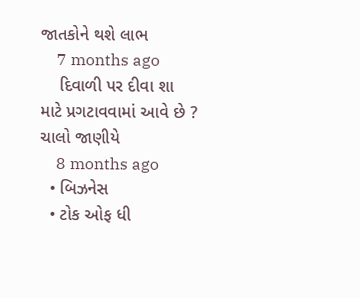જાતકોને થશે લાભ
    7 months ago
    દિવાળી પર દીવા શા માટે પ્રગટાવવામાં આવે છે ? ચાલો જાણીયે
    8 months ago
  • બિઝનેસ
  • ટોક ઓફ ધી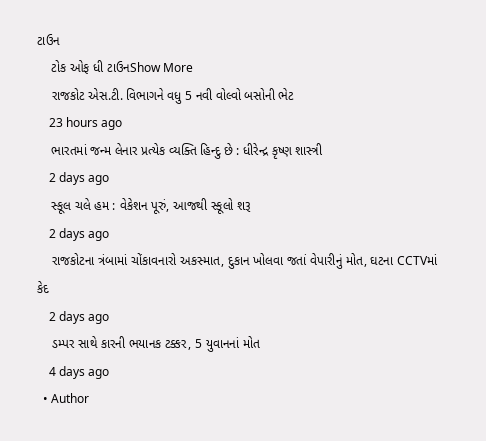ટાઉન
    ટોક ઓફ ધી ટાઉનShow More
    રાજકોટ એસ.ટી. વિભાગને વધુ 5 નવી વોલ્વો બસોની ભેટ
    23 hours ago
    ભારતમાં જન્મ લેનાર પ્રત્યેક વ્યક્તિ હિન્દુ છે : ધીરેન્દ્ર કૃષ્ણ શાસ્ત્રી
    2 days ago
    સ્કૂલ ચલે હમ : વેકેશન પૂરું, આજથી સ્કૂલો શરૂ
    2 days ago
    રાજકોટના ત્રંબામાં ચોંકાવનારો અકસ્માત, દુકાન ખોલવા જતાં વેપારીનું મોત, ઘટના CCTVમાં કેદ
    2 days ago
    ડમ્પર સાથે કારની ભયાનક ટક્કર, 5 યુવાનનાં મોત
    4 days ago
  • Author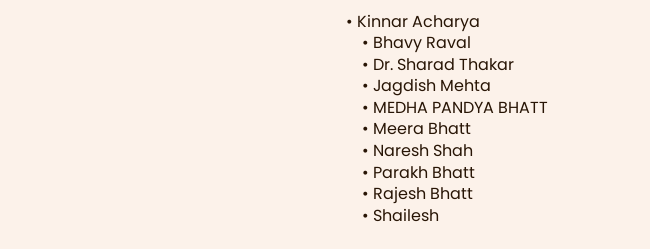• Kinnar Acharya
    • Bhavy Raval
    • Dr. Sharad Thakar
    • Jagdish Mehta
    • MEDHA PANDYA BHATT
    • Meera Bhatt
    • Naresh Shah
    • Parakh Bhatt
    • Rajesh Bhatt
    • Shailesh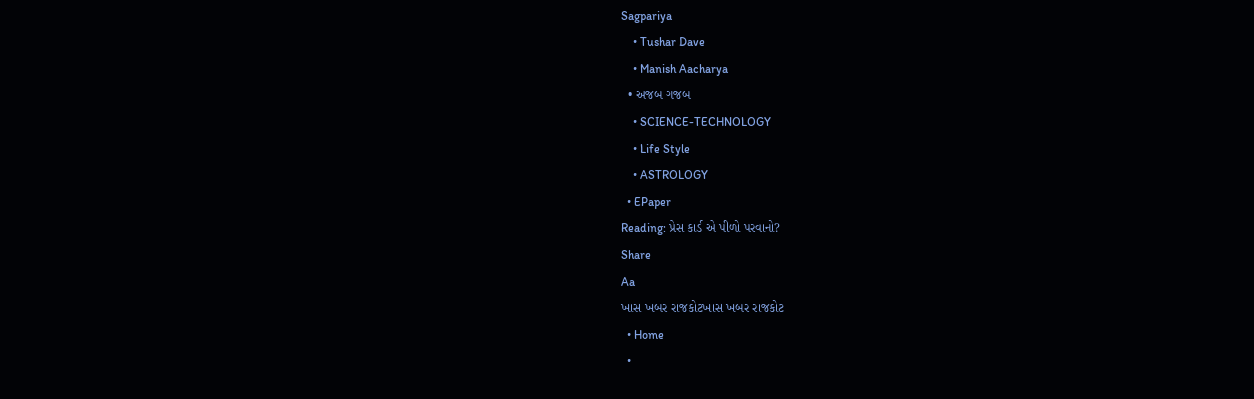Sagpariya
    • Tushar Dave
    • Manish Aacharya
  • અજબ ગજબ
    • SCIENCE-TECHNOLOGY
    • Life Style
    • ASTROLOGY
  • EPaper
Reading: પ્રેસ કાર્ડ એ પીળો પરવાનો?
Share
Aa
ખાસ ખબર રાજકોટખાસ ખબર રાજકોટ
  • Home
  •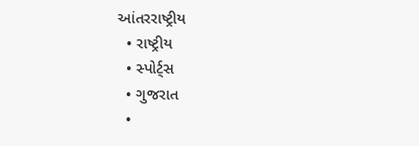આંતરરાષ્ટ્રીય
  • રાષ્ટ્રીય
  • સ્પોર્ટ્સ
  • ગુજરાત
  •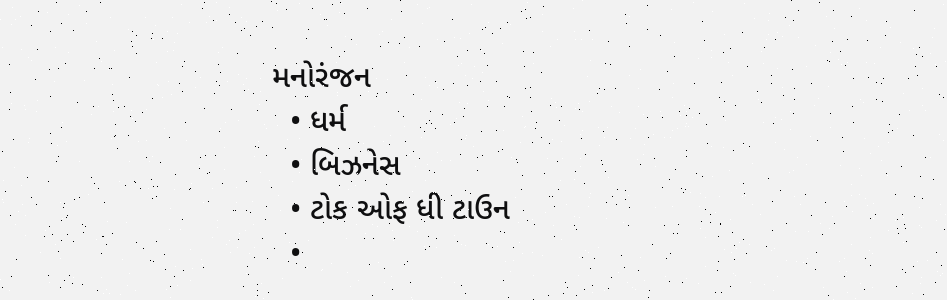મનોરંજન
  • ધર્મ
  • બિઝનેસ
  • ટોક ઓફ ધી ટાઉન
  •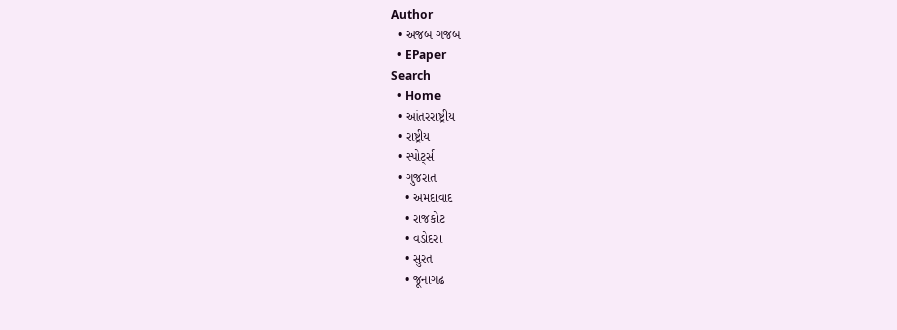Author
  • અજબ ગજબ
  • EPaper
Search
  • Home
  • આંતરરાષ્ટ્રીય
  • રાષ્ટ્રીય
  • સ્પોર્ટ્સ
  • ગુજરાત
    • અમદાવાદ
    • રાજકોટ
    • વડોદરા
    • સુરત
    • જૂનાગઢ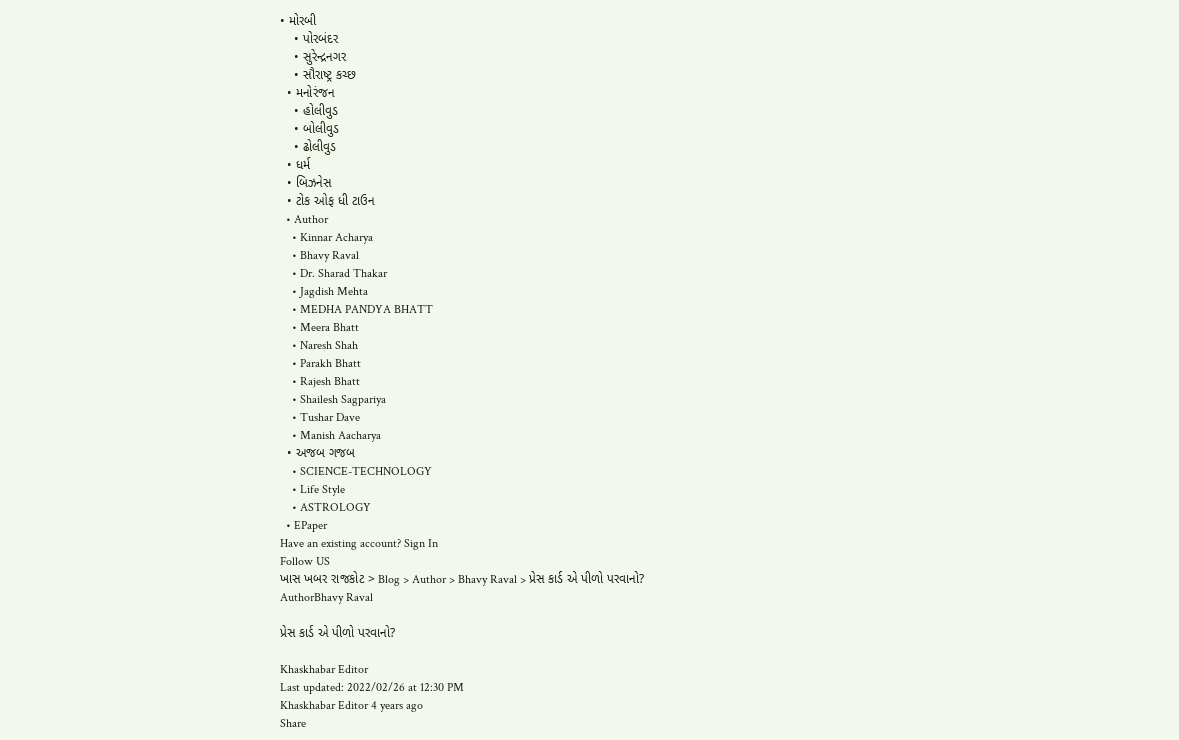• મોરબી
    • પોરબંદર
    • સુરેન્દ્રનગર
    • સૌરાષ્ટ્ર કચ્છ
  • મનોરંજન
    • હોલીવુડ
    • બોલીવુડ
    • ઢોલીવુડ
  • ધર્મ
  • બિઝનેસ
  • ટોક ઓફ ધી ટાઉન
  • Author
    • Kinnar Acharya
    • Bhavy Raval
    • Dr. Sharad Thakar
    • Jagdish Mehta
    • MEDHA PANDYA BHATT
    • Meera Bhatt
    • Naresh Shah
    • Parakh Bhatt
    • Rajesh Bhatt
    • Shailesh Sagpariya
    • Tushar Dave
    • Manish Aacharya
  • અજબ ગજબ
    • SCIENCE-TECHNOLOGY
    • Life Style
    • ASTROLOGY
  • EPaper
Have an existing account? Sign In
Follow US
ખાસ ખબર રાજકોટ > Blog > Author > Bhavy Raval > પ્રેસ કાર્ડ એ પીળો પરવાનો?
AuthorBhavy Raval

પ્રેસ કાર્ડ એ પીળો પરવાનો?

Khaskhabar Editor
Last updated: 2022/02/26 at 12:30 PM
Khaskhabar Editor 4 years ago
Share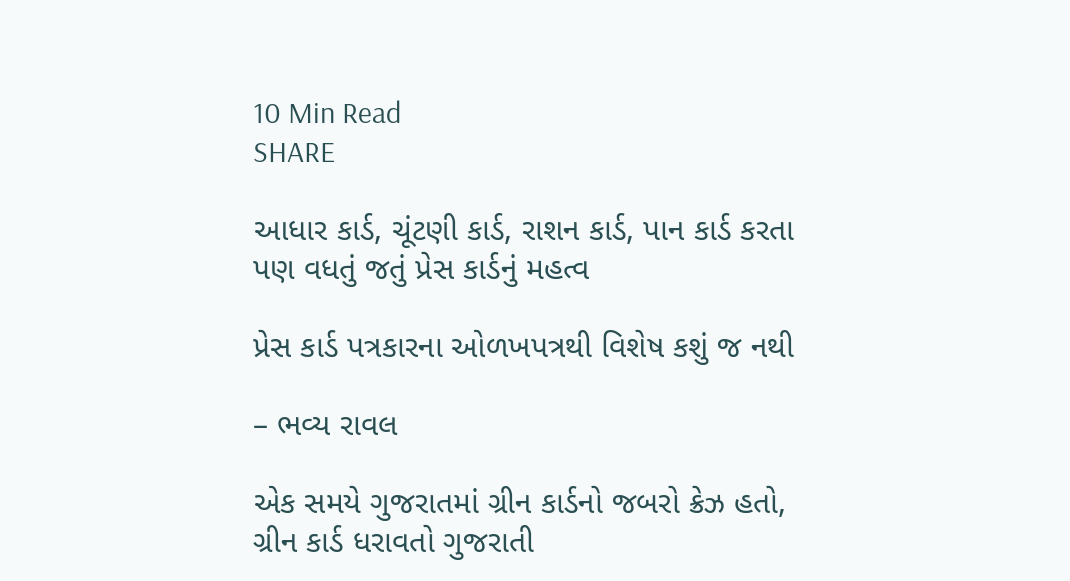10 Min Read
SHARE

આધાર કાર્ડ, ચૂંટણી કાર્ડ, રાશન કાર્ડ, પાન કાર્ડ કરતા પણ વધતું જતું પ્રેસ કાર્ડનું મહત્વ

પ્રેસ કાર્ડ પત્રકારના ઓળખપત્રથી વિશેષ કશું જ નથી

– ભવ્ય રાવલ

એક સમયે ગુજરાતમાં ગ્રીન કાર્ડનો જબરો ક્રેઝ હતો, ગ્રીન કાર્ડ ધરાવતો ગુજરાતી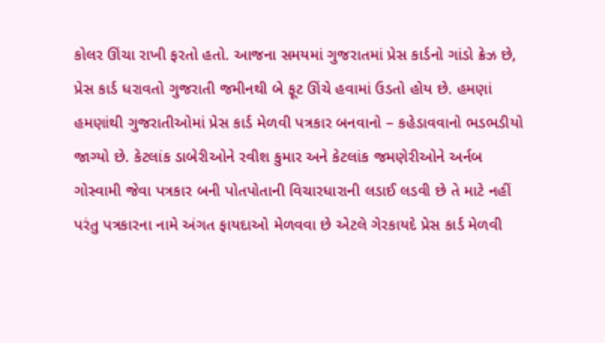કોલર ઊંચા રાખી ફરતો હતો. આજના સમયમાં ગુજરાતમાં પ્રેસ કાર્ડનો ગાંડો ક્રેઝ છે, પ્રેસ કાર્ડ ધરાવતો ગુજરાતી જમીનથી બે ફૂટ ઊંચે હવામાં ઉડતો હોય છે. હમણાં હમણાંથી ગુજરાતીઓમાં પ્રેસ કાર્ડ મેળવી પત્રકાર બનવાનો – કહેડાવવાનો ભડભડીયો જાગ્યો છે. કેટલાંક ડાબેરીઓને રવીશ કુમાર અને કેટલાંક જમણેરીઓને અર્નબ ગોસ્વામી જેવા પત્રકાર બની પોતપોતાની વિચારધારાની લડાઈ લડવી છે તે માટે નહીં પરંતુ પત્રકારના નામે અંગત ફાયદાઓ મેળવવા છે એટલે ગેરકાયદે પ્રેસ કાર્ડ મેળવી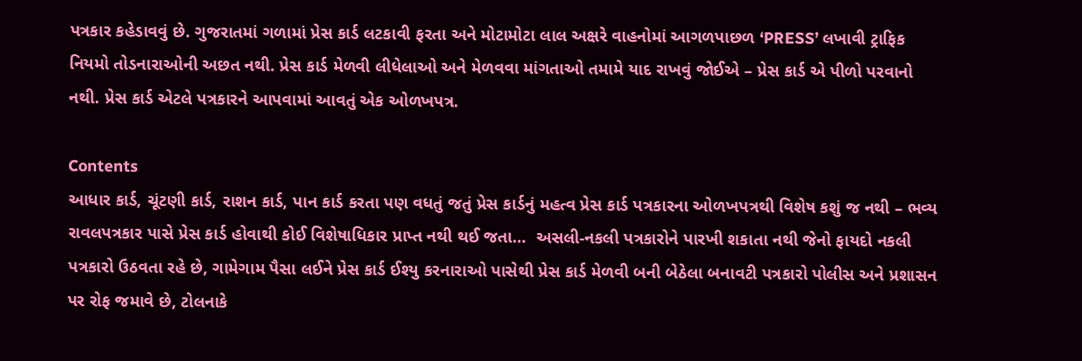પત્રકાર કહેડાવવું છે. ગુજરાતમાં ગળામાં પ્રેસ કાર્ડ લટકાવી ફરતા અને મોટામોટા લાલ અક્ષરે વાહનોમાં આગળપાછળ ‘PRESS’ લખાવી ટ્રાફિક નિયમો તોડનારાઓની અછત નથી. પ્રેસ કાર્ડ મેળવી લીધેલાઓ અને મેળવવા માંગતાઓ તમામે યાદ રાખવું જોઈએ – પ્રેસ કાર્ડ એ પીળો પરવાનો નથી. પ્રેસ કાર્ડ એટલે પત્રકારને આપવામાં આવતું એક ઓળખપત્ર.

Contents
આધાર કાર્ડ, ચૂંટણી કાર્ડ, રાશન કાર્ડ, પાન કાર્ડ કરતા પણ વધતું જતું પ્રેસ કાર્ડનું મહત્વ પ્રેસ કાર્ડ પત્રકારના ઓળખપત્રથી વિશેષ કશું જ નથી – ભવ્ય રાવલપત્રકાર પાસે પ્રેસ કાર્ડ હોવાથી કોઈ વિશેષાધિકાર પ્રાપ્ત નથી થઈ જતા…  અસલી-નકલી પત્રકારોને પારખી શકાતા નથી જેનો ફાયદો નકલી પત્રકારો ઉઠવતા રહે છે, ગામેગામ પૈસા લઈને પ્રેસ કાર્ડ ઈશ્યુ કરનારાઓ પાસેથી પ્રેસ કાર્ડ મેળવી બની બેઠેલા બનાવટી પત્રકારો પોલીસ અને પ્રશાસન પર રોફ જમાવે છે, ટોલનાકે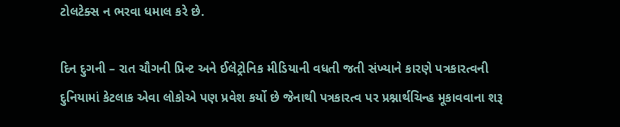ટોલટેક્સ ન ભરવા ધમાલ કરે છે.

દિન દુગની – રાત ચૌગની પ્રિન્ટ અને ઈલેટ્રોનિક મીડિયાની વધતી જતી સંખ્યાને કારણે પત્રકારત્વની દુનિયામાં કેટલાક એવા લોકોએ પણ પ્રવેશ કર્યો છે જેનાથી પત્રકારત્વ પર પ્રશ્નાર્થચિન્હ મૂકાવવાના શરૂ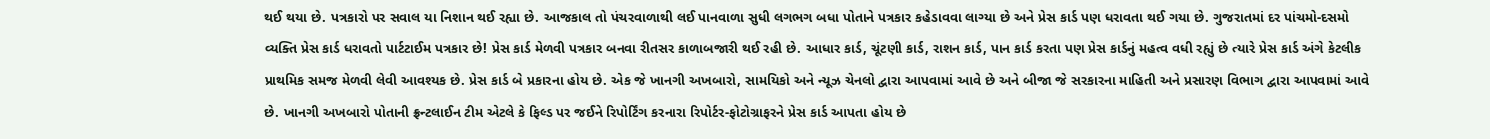થઈ થયા છે. પત્રકારો પર સવાલ યા નિશાન થઈ રહ્યા છે. આજકાલ તો પંચરવાળાથી લઈ પાનવાળા સુધી લગભગ બધા પોતાને પત્રકાર કહેડાવવા લાગ્યા છે અને પ્રેસ કાર્ડ પણ ધરાવતા થઈ ગયા છે. ગુજરાતમાં દર પાંચમો-દસમો વ્યક્તિ પ્રેસ કાર્ડ ધરાવતો પાર્ટટાઈમ પત્રકાર છે! પ્રેસ કાર્ડ મેળવી પત્રકાર બનવા રીતસર કાળાબજારી થઈ રહી છે. આધાર કાર્ડ, ચૂંટણી કાર્ડ, રાશન કાર્ડ, પાન કાર્ડ કરતા પણ પ્રેસ કાર્ડનું મહત્વ વધી રહ્યું છે ત્યારે પ્રેસ કાર્ડ અંગે કેટલીક પ્રાથમિક સમજ મેળવી લેવી આવશ્યક છે. પ્રેસ કાર્ડ બે પ્રકારના હોય છે. એક જે ખાનગી અખબારો, સામયિકો અને ન્યૂઝ ચેનલો દ્વારા આપવામાં આવે છે અને બીજા જે સરકારના માહિતી અને પ્રસારણ વિભાગ દ્વારા આપવામાં આવે છે. ખાનગી અખબારો પોતાની ફ્રન્ટલાઈન ટીમ એટલે કે ફિલ્ડ પર જઈને રિપોર્ટિંગ કરનારા રિપોર્ટર-ફોટોગ્રાફરને પ્રેસ કાર્ડ આપતા હોય છે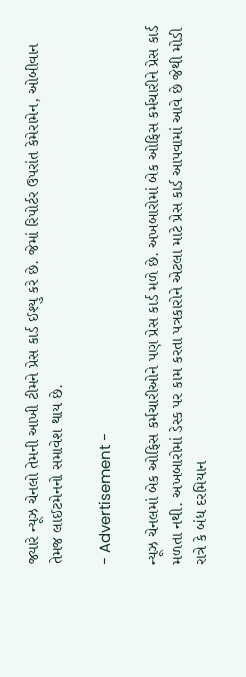જ્યારે ન્યૂઝ ચેનલો તેમની આખી ટીમને પ્રેસ કાર્ડ ઈશ્યુ કરે છે. જેમાં રિપોર્ટર ઉપરાંત કેમેરામેન, ઓબીવાન તેમજ લાઈટમેનનો સમાવેશ થાય છે.

- Advertisement -

ન્યૂઝ ચેનલમાં બેક ઓફિસ કર્મચારીઓને પણ પ્રેસ કાર્ડ મળે છે. અખબારોમાં બેક ઓફિસ કર્મચારીને પ્રેસ કાર્ડ મળતા નથી. અખબારોમાં ડેસ્ક પર કામ કરતા પત્રકારોને એટલા માટે પ્રેસ કાર્ડ આપવામાં આવે છે જેથી મોડી રાત્રે કે બંધ દરમિયાન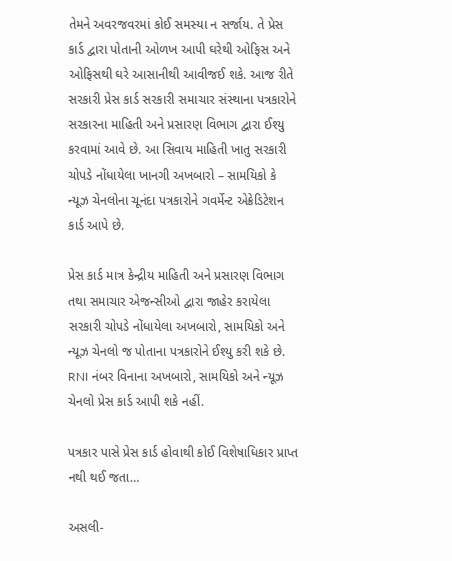તેમને અવરજવરમાં કોઈ સમસ્યા ન સર્જાય. તે પ્રેસ કાર્ડ દ્વારા પોતાની ઓળખ આપી ઘરેથી ઓફિસ અને ઓફિસથી ઘરે આસાનીથી આવીજઈ શકે. આજ રીતે સરકારી પ્રેસ કાર્ડ સરકારી સમાચાર સંસ્થાના પત્રકારોને સરકારના માહિતી અને પ્રસારણ વિભાગ દ્વારા ઈશ્યુ કરવામાં આવે છે. આ સિવાય માહિતી ખાતુ સરકારી ચોપડે નોંધાયેલા ખાનગી અખબારો – સામયિકો કે ન્યૂઝ ચેનલોના ચૂનંદા પત્રકારોને ગવર્મેન્ટ એક્રેડિટેશન કાર્ડ આપે છે.

પ્રેસ કાર્ડ માત્ર કેન્દ્રીય માહિતી અને પ્રસારણ વિભાગ તથા સમાચાર એજન્સીઓ દ્વારા જાહેર કરાયેલા સરકારી ચોપડે નોંધાયેલા અખબારો, સામયિકો અને ન્યૂઝ ચેનલો જ પોતાના પત્રકારોને ઈશ્યુ કરી શકે છે. RNI નંબર વિનાના અખબારો, સામયિકો અને ન્યૂઝ ચેનલો પ્રેસ કાર્ડ આપી શકે નહીં.

પત્રકાર પાસે પ્રેસ કાર્ડ હોવાથી કોઈ વિશેષાધિકાર પ્રાપ્ત નથી થઈ જતા…

અસલી-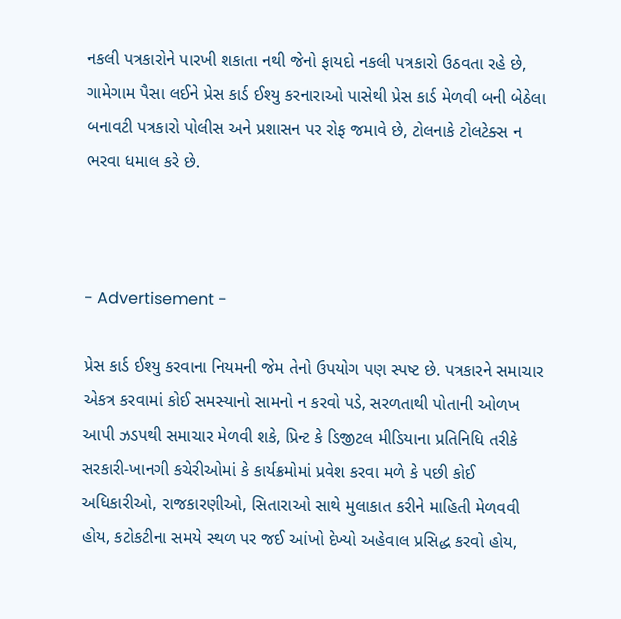નકલી પત્રકારોને પારખી શકાતા નથી જેનો ફાયદો નકલી પત્રકારો ઉઠવતા રહે છે, ગામેગામ પૈસા લઈને પ્રેસ કાર્ડ ઈશ્યુ કરનારાઓ પાસેથી પ્રેસ કાર્ડ મેળવી બની બેઠેલા બનાવટી પત્રકારો પોલીસ અને પ્રશાસન પર રોફ જમાવે છે, ટોલનાકે ટોલટેક્સ ન ભરવા ધમાલ કરે છે.



- Advertisement -

પ્રેસ કાર્ડ ઈશ્યુ કરવાના નિયમની જેમ તેનો ઉપયોગ પણ સ્પષ્ટ છે. પત્રકારને સમાચાર એકત્ર કરવામાં કોઈ સમસ્યાનો સામનો ન કરવો પડે, સરળતાથી પોતાની ઓળખ આપી ઝડપથી સમાચાર મેળવી શકે, પ્રિન્ટ કે ડિજીટલ મીડિયાના પ્રતિનિધિ તરીકે સરકારી-ખાનગી કચેરીઓમાં કે કાર્યક્રમોમાં પ્રવેશ કરવા મળે કે પછી કોઈ અધિકારીઓ, રાજકારણીઓ, સિતારાઓ સાથે મુલાકાત કરીને માહિતી મેળવવી હોય, કટોકટીના સમયે સ્થળ પર જઈ આંખો દેખ્યો અહેવાલ પ્રસિદ્ધ કરવો હોય,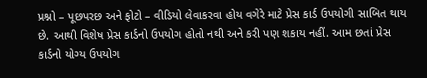પ્રશ્નો – પૂછપરછ અને ફોટો – વીડિયો લેવાકરવા હોય વગેરે માટે પ્રેસ કાર્ડ ઉપયોગી સાબિત થાય છે. આથી વિશેષ પ્રેસ કાર્ડનો ઉપયોગ હોતો નથી અને કરી પણ શકાય નહીં. આમ છતાં પ્રેસ કાર્ડનો યોગ્ય ઉપયોગ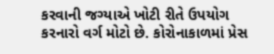કરવાની જગ્યાએ ખોટી રીતે ઉપયોગ કરનારો વર્ગ મોટો છે. કોરોનાકાળમાં પ્રેસ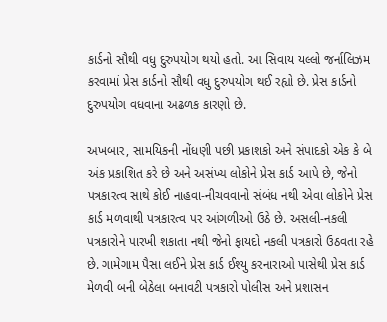કાર્ડનો સૌથી વધુ દુરુપયોગ થયો હતો. આ સિવાય યલ્લો જર્નાલિઝમ કરવામાં પ્રેસ કાર્ડનો સૌથી વધુ દુરુપયોગ થઈ રહ્યો છે. પ્રેસ કાર્ડનો દુરુપયોગ વધવાના અઢળક કારણો છે.

અખબાર, સામયિકની નોંધણી પછી પ્રકાશકો અને સંપાદકો એક કે બે અંક પ્રકાશિત કરે છે અને અસંખ્ય લોકોને પ્રેસ કાર્ડ આપે છે, જેનો પત્રકારત્વ સાથે કોઈ નાહવા-નીચવવાનો સંબંધ નથી એવા લોકોને પ્રેસ કાર્ડ મળવાથી પત્રકારત્વ પર આંગળીઓ ઉઠે છે. અસલી-નકલી પત્રકારોને પારખી શકાતા નથી જેનો ફાયદો નકલી પત્રકારો ઉઠવતા રહે છે. ગામેગામ પૈસા લઈને પ્રેસ કાર્ડ ઈશ્યુ કરનારાઓ પાસેથી પ્રેસ કાર્ડ મેળવી બની બેઠેલા બનાવટી પત્રકારો પોલીસ અને પ્રશાસન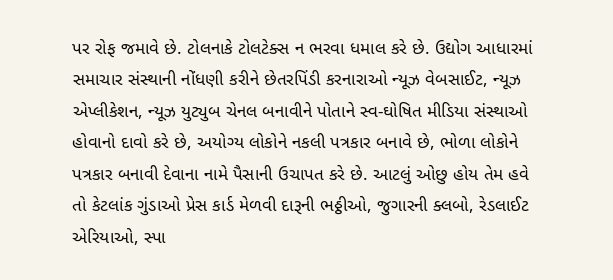પર રોફ જમાવે છે. ટોલનાકે ટોલટેક્સ ન ભરવા ધમાલ કરે છે. ઉદ્યોગ આધારમાં સમાચાર સંસ્થાની નોંધણી કરીને છેતરપિંડી કરનારાઓ ન્યૂઝ વેબસાઈટ, ન્યૂઝ એપ્લીકેશન, ન્યૂઝ યુટ્યુબ ચેનલ બનાવીને પોતાને સ્વ-ઘોષિત મીડિયા સંસ્થાઓ હોવાનો દાવો કરે છે, અયોગ્ય લોકોને નકલી પત્રકાર બનાવે છે, ભોળા લોકોને પત્રકાર બનાવી દેવાના નામે પૈસાની ઉચાપત કરે છે. આટલું ઓછુ હોય તેમ હવે તો કેટલાંક ગુંડાઓ પ્રેસ કાર્ડ મેળવી દારૂની ભઠ્ઠીઓ, જુગારની ક્લબો, રેડલાઈટ એરિયાઓ, સ્પા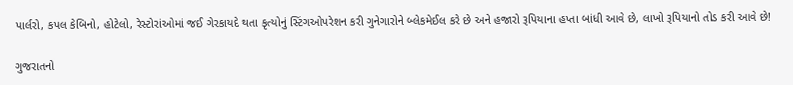પાર્લરો, કપલ કેબિનો, હોટેલો, રેસ્ટોરાંઓમાં જઈ ગેરકાયદે થતા કૃત્યોનું સ્ટિંગઓપરેશન કરી ગુનેગારોને બ્લેકમેઈલ કરે છે અને હજારો રૂપિયાના હપ્તા બાંધી આવે છે, લાખો રૂપિયાનો તોડ કરી આવે છે!

ગુજરાતનો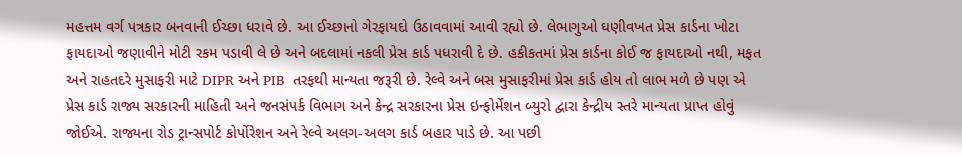મહત્તમ વર્ગ પત્રકાર બનવાની ઈચ્છા ધરાવે છે. આ ઈચ્છાનો ગેરફાયદો ઉઠાવવામાં આવી રહ્યો છે. લેભાગુઓ ઘણીવખત પ્રેસ કાર્ડના ખોટા ફાયદાઓ જણાવીને મોટી રકમ પડાવી લે છે અને બદલામાં નકલી પ્રેસ કાર્ડ પધરાવી દે છે. હકીકતમાં પ્રેસ કાર્ડના કોઈ જ ફાયદાઓ નથી, મફત અને રાહતદરે મુસાફરી માટે DIPR અને PIB  તરફથી માન્યતા જરૂરી છે. રેલ્વે અને બસ મુસાફરીમાં પ્રેસ કાર્ડ હોય તો લાભ મળે છે પણ એ પ્રેસ કાર્ડ રાજ્ય સરકારની માહિતી અને જનસંપર્ક વિભાગ અને કેન્દ્ર સરકારના પ્રેસ ઇન્ફોર્મેશન બ્યુરો દ્વારા કેન્દ્રીય સ્તરે માન્યતા પ્રાપ્ત હોવું જોઈએ. રાજ્યના રોડ ટ્રાન્સપોર્ટ કોર્પોરેશન અને રેલ્વે અલગ-અલગ કાર્ડ બહાર પાડે છે. આ પછી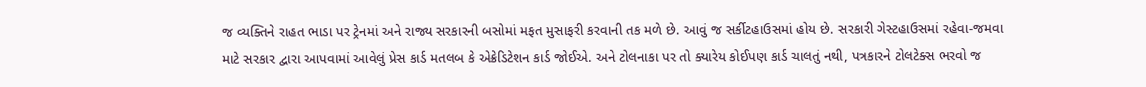જ વ્યક્તિને રાહત ભાડા પર ટ્રેનમાં અને રાજ્ય સરકારની બસોમાં મફત મુસાફરી કરવાની તક મળે છે. આવું જ સર્કીટહાઉસમાં હોય છે. સરકારી ગેસ્ટહાઉસમાં રહેવા-જમવા માટે સરકાર દ્વારા આપવામાં આવેલું પ્રેસ કાર્ડ મતલબ કે એક્રેડિટેશન કાર્ડ જોઈએ. અને ટોલનાકા પર તો ક્યારેય કોઈપણ કાર્ડ ચાલતું નથી, પત્રકારને ટોલટેક્સ ભરવો જ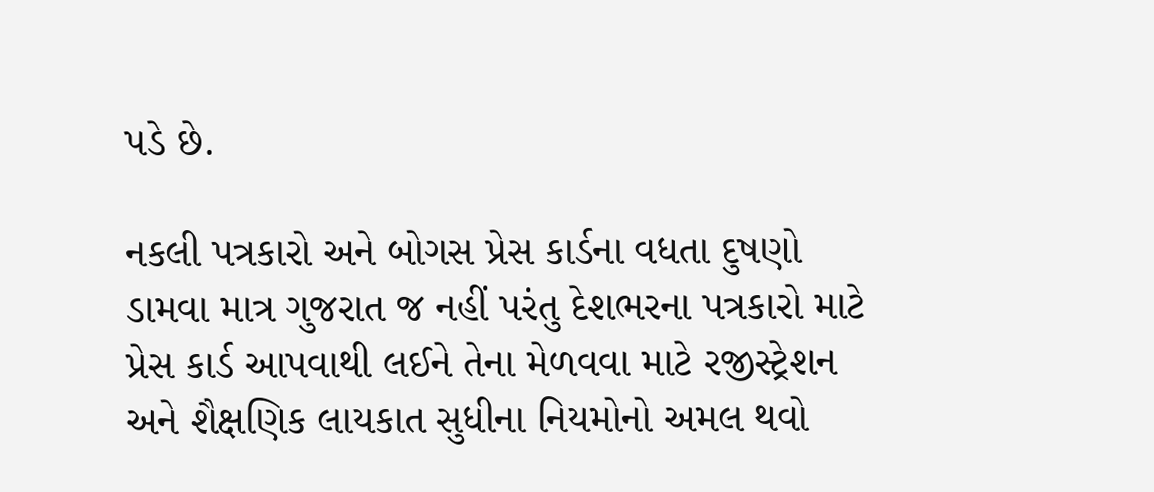પડે છે.

નકલી પત્રકારો અને બોગસ પ્રેસ કાર્ડના વધતા દુષણો ડામવા માત્ર ગુજરાત જ નહીં પરંતુ દેશભરના પત્રકારો માટે પ્રેસ કાર્ડ આપવાથી લઈને તેના મેળવવા માટે રજીસ્ટ્રેશન અને શૈક્ષણિક લાયકાત સુધીના નિયમોનો અમલ થવો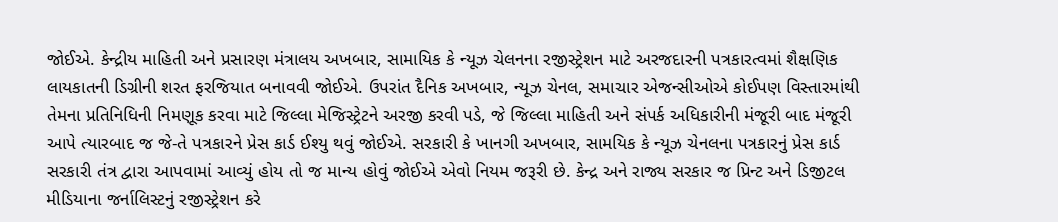જોઈએ. કેન્દ્રીય માહિતી અને પ્રસારણ મંત્રાલય અખબાર, સામાયિક કે ન્યૂઝ ચેલનના રજીસ્ટ્રેશન માટે અરજદારની પત્રકારત્વમાં શૈક્ષણિક લાયકાતની ડિગ્રીની શરત ફરજિયાત બનાવવી જોઈએ. ઉપરાંત દૈનિક અખબાર, ન્યૂઝ ચેનલ, સમાચાર એજન્સીઓએ કોઈપણ વિસ્તારમાંથી તેમના પ્રતિનિધિની નિમણૂક કરવા માટે જિલ્લા મેજિસ્ટ્રેટને અરજી કરવી પડે, જે જિલ્લા માહિતી અને સંપર્ક અધિકારીની મંજૂરી બાદ મંજૂરી આપે ત્યારબાદ જ જે-તે પત્રકારને પ્રેસ કાર્ડ ઈશ્યુ થવું જોઈએ. સરકારી કે ખાનગી અખબાર, સામયિક કે ન્યૂઝ ચેનલના પત્રકારનું પ્રેસ કાર્ડ સરકારી તંત્ર દ્વારા આપવામાં આવ્યું હોય તો જ માન્ય હોવું જોઈએ એવો નિયમ જરૂરી છે. કેન્દ્ર અને રાજ્ય સરકાર જ પ્રિન્ટ અને ડિજીટલ મીડિયાના જર્નાલિસ્ટનું રજીસ્ટ્રેશન કરે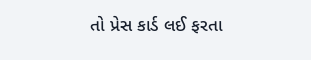તો પ્રેસ કાર્ડ લઈ ફરતા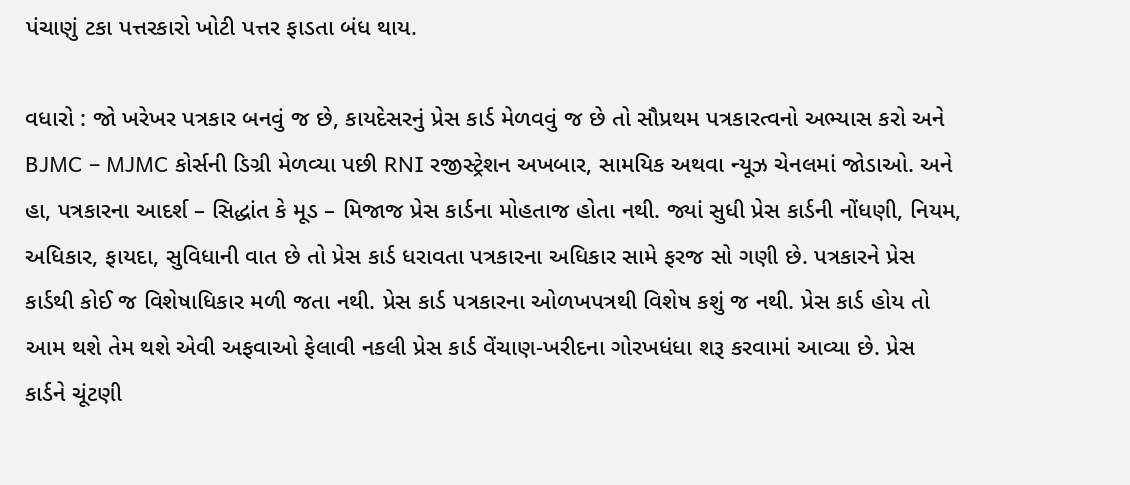પંચાણું ટકા પત્તરકારો ખોટી પત્તર ફાડતા બંધ થાય.

વધારો : જો ખરેખર પત્રકાર બનવું જ છે, કાયદેસરનું પ્રેસ કાર્ડ મેળવવું જ છે તો સૌપ્રથમ પત્રકારત્વનો અભ્યાસ કરો અને BJMC – MJMC કોર્સની ડિગ્રી મેળવ્યા પછી RNI રજીસ્ટ્રેશન અખબાર, સામયિક અથવા ન્યૂઝ ચેનલમાં જોડાઓ. અને હા, પત્રકારના આદર્શ – સિદ્ધાંત કે મૂડ – મિજાજ પ્રેસ કાર્ડના મોહતાજ હોતા નથી. જ્યાં સુધી પ્રેસ કાર્ડની નોંધણી, નિયમ, અધિકાર, ફાયદા, સુવિધાની વાત છે તો પ્રેસ કાર્ડ ધરાવતા પત્રકારના અધિકાર સામે ફરજ સો ગણી છે. પત્રકારને પ્રેસ કાર્ડથી કોઈ જ વિશેષાધિકાર મળી જતા નથી. પ્રેસ કાર્ડ પત્રકારના ઓળખપત્રથી વિશેષ કશું જ નથી. પ્રેસ કાર્ડ હોય તો આમ થશે તેમ થશે એવી અફવાઓ ફેલાવી નકલી પ્રેસ કાર્ડ વેંચાણ-ખરીદના ગોરખધંધા શરૂ કરવામાં આવ્યા છે. પ્રેસ કાર્ડને ચૂંટણી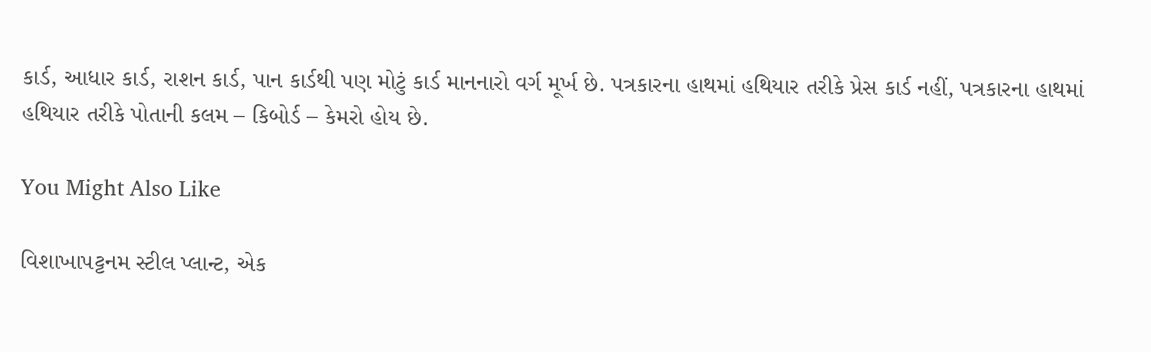કાર્ડ, આધાર કાર્ડ, રાશન કાર્ડ, પાન કાર્ડથી પણ મોટું કાર્ડ માનનારો વર્ગ મૂર્ખ છે. પત્રકારના હાથમાં હથિયાર તરીકે પ્રેસ કાર્ડ નહીં, પત્રકારના હાથમાં હથિયાર તરીકે પોતાની કલમ – કિબોર્ડ – કેમરો હોય છે.

You Might Also Like

વિશાખાપટ્ટનમ સ્ટીલ પ્લાન્ટ, એક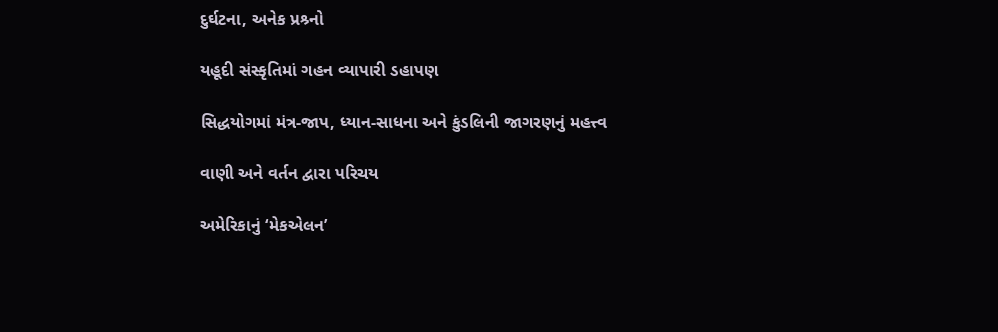દુર્ઘટના, અનેક પ્રશ્ર્નો

યહૂદી સંસ્કૃતિમાં ગહન વ્યાપારી ડહાપણ

સિદ્ધયોગમાં મંત્ર-જાપ, ધ્યાન-સાધના અને કુંડલિની જાગરણનું મહત્ત્વ

વાણી અને વર્તન દ્વારા પરિચય

અમેરિકાનું ‘મેકએલન’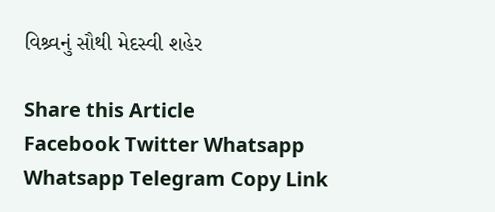વિશ્ર્વનું સૌથી મેદસ્વી શહેર

Share this Article
Facebook Twitter Whatsapp Whatsapp Telegram Copy Link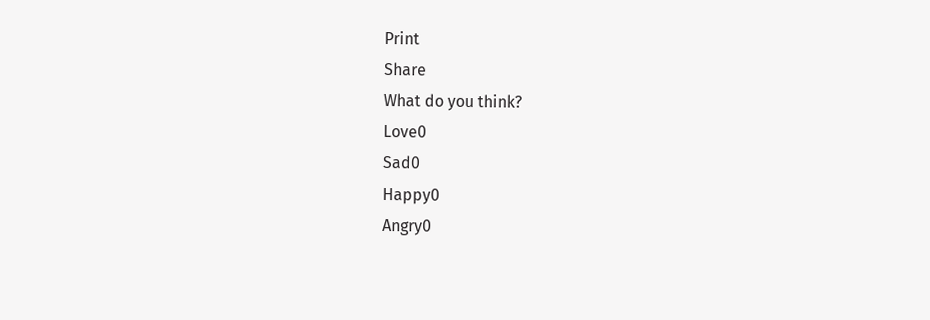Print
Share
What do you think?
Love0
Sad0
Happy0
Angry0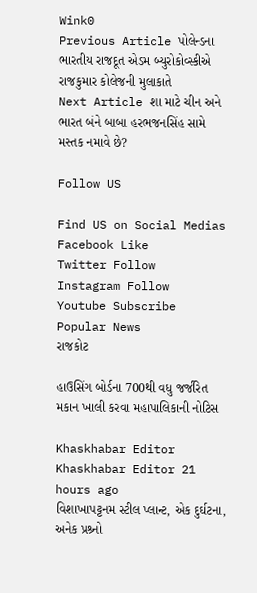Wink0
Previous Article પોલેન્ડના ભારતીય રાજદૂત એડમ બ્યુરોકોવ્સ્કીએ રાજકુમાર કોલેજની મુલાકાતે
Next Article શા માટે ચીન અને ભારત બંને બાબા હરભજનસિંહ સામે મસ્તક નમાવે છે?

Follow US

Find US on Social Medias
Facebook Like
Twitter Follow
Instagram Follow
Youtube Subscribe
Popular News
રાજકોટ

હાઉસિંગ બોર્ડના 700થી વધુ જર્જરિત મકાન ખાલી કરવા મહાપાલિકાની નોટિસ

Khaskhabar Editor Khaskhabar Editor 21 hours ago
વિશાખાપટ્ટનમ સ્ટીલ પ્લાન્ટ, એક દુર્ઘટના, અનેક પ્રશ્ર્નો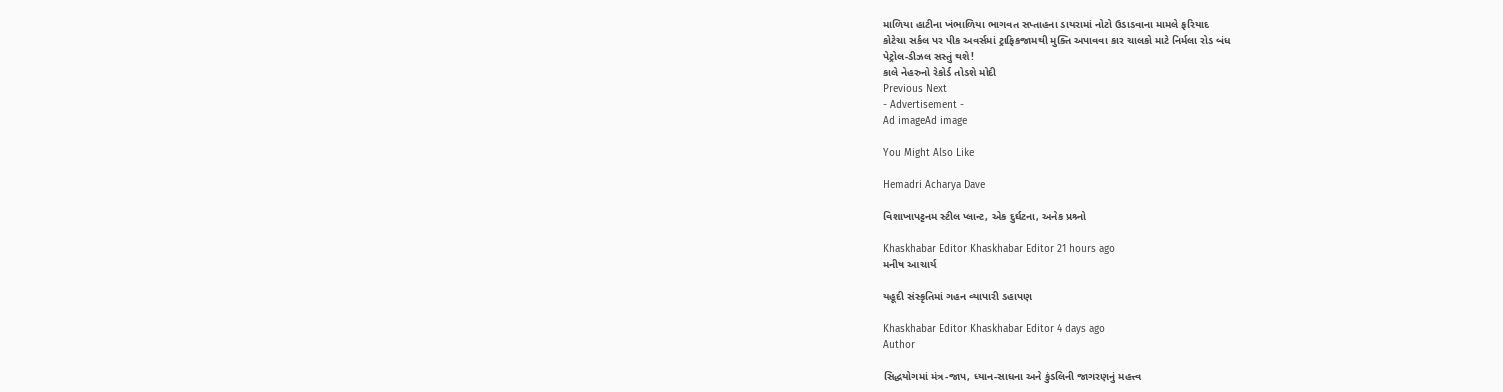માળિયા હાટીના ખંભાળિયા ભાગવત સપ્તાહના ડાયરામાં નોટો ઉડાડવાના મામલે ફરિયાદ
કોટેચા સર્કલ પર પીક અવર્સમાં ટ્રાફિકજામથી મુક્તિ અપાવવા કાર ચાલકો માટે નિર્મલા રોડ બંધ
પેટ્રોલ-ડીઝલ સસ્તું થશે!
કાલે નેહરુનો રેકોર્ડ તોડશે મોદી
Previous Next
- Advertisement -
Ad imageAd image

You Might Also Like

Hemadri Acharya Dave

વિશાખાપટ્ટનમ સ્ટીલ પ્લાન્ટ, એક દુર્ઘટના, અનેક પ્રશ્ર્નો

Khaskhabar Editor Khaskhabar Editor 21 hours ago
મનીષ આચાર્ય

યહૂદી સંસ્કૃતિમાં ગહન વ્યાપારી ડહાપણ

Khaskhabar Editor Khaskhabar Editor 4 days ago
Author

સિદ્ધયોગમાં મંત્ર-જાપ, ધ્યાન-સાધના અને કુંડલિની જાગરણનું મહત્ત્વ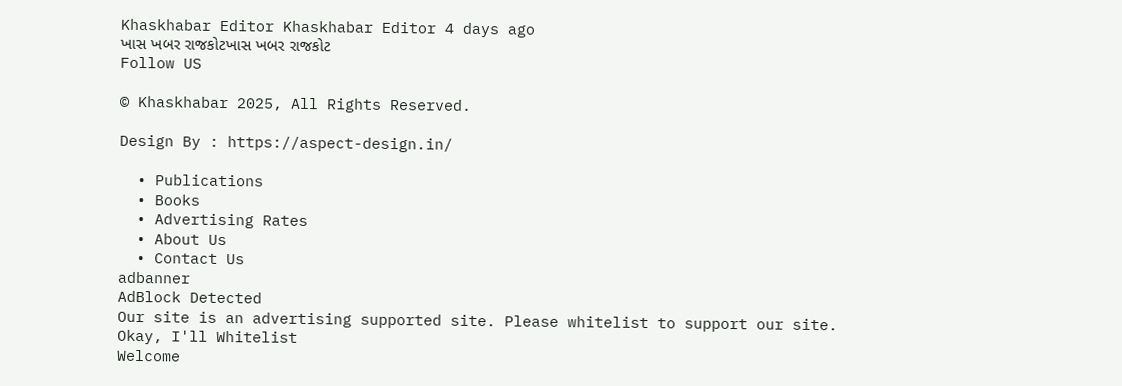Khaskhabar Editor Khaskhabar Editor 4 days ago
ખાસ ખબર રાજકોટખાસ ખબર રાજકોટ
Follow US

© Khaskhabar 2025, All Rights Reserved.

Design By : https://aspect-design.in/

  • Publications
  • Books
  • Advertising Rates
  • About Us
  • Contact Us
adbanner
AdBlock Detected
Our site is an advertising supported site. Please whitelist to support our site.
Okay, I'll Whitelist
Welcome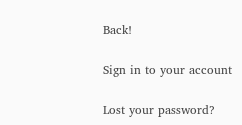Back!

Sign in to your account

Lost your password?